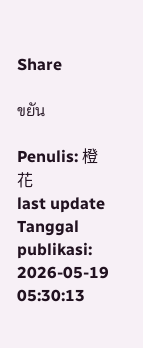Share

ขยัน

Penulis: 橙花
last update Tanggal publikasi: 2026-05-19 05:30:13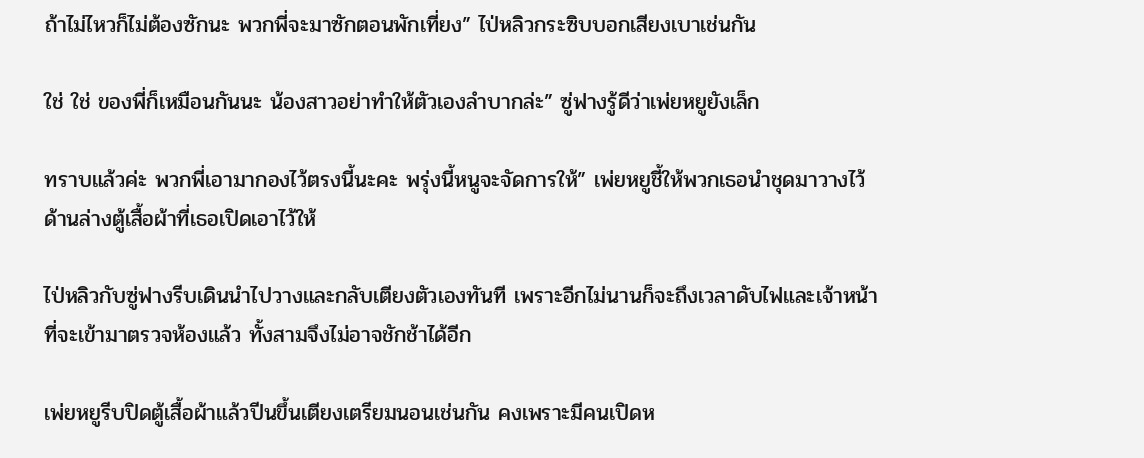ถ้าไม่ไหวก็ไม่ต้องซักนะ พวกพี่จะมาซักตอนพักเที่ยง” ไป่หลิวกระซิบบอกเสียงเบาเช่นกัน

ใช่ ใช่ ของพี่ก็เหมือนกันนะ น้องสาวอย่าทำให้ตัวเองลำบากล่ะ” ซู่ฟางรู้ดีว่าเพ่ยหยูยังเล็ก

ทราบแล้วค่ะ พวกพี่เอามากองไว้ตรงนี้นะคะ พรุ่งนี้หนูจะจัดการให้” เพ่ยหยูชี้ให้พวกเธอนำชุดมาวางไว้ด้านล่างตู้เสื้อผ้าที่เธอเปิดเอาไว้ให้

ไป่หลิวกับซู่ฟางรีบเดินนำไปวางและกลับเตียงตัวเองทันที เพราะอีกไม่นานก็จะถึงเวลาดับไฟและเจ้าหน้าที่จะเข้ามาตรวจห้องแล้ว ทั้งสามจึงไม่อาจชักช้าได้อีก

เพ่ยหยูรีบปิดตู้เสื้อผ้าแล้วปีนขึ้นเตียงเตรียมนอนเช่นกัน คงเพราะมีคนเปิดห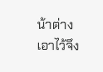น้าต่างเอาไว้จึง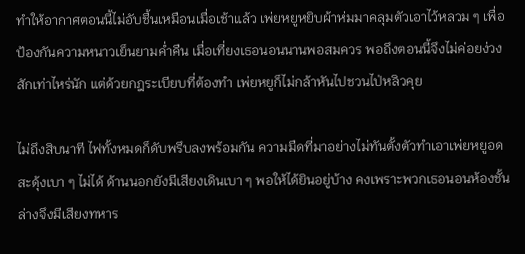ทำให้อากาศตอนนี้ไม่อับชื้นเหมือนเมื่อเช้าแล้ว เพ่ยหยูหยิบผ้าห่มมาคลุมตัวเอาไว้หลวม ๆ เพื่อป้องกันความหนาวเย็นยามค่ำคืน เมื่อเที่ยงเธอนอนนานพอสมควร พอถึงตอนนี้จึงไม่ค่อยง่วงสักเท่าไหร่นัก แต่ด้วยกฎระเบียบที่ต้องทำ เพ่ยหยูก็ไม่กล้าหันไปชวนไป่หลิวคุย

ไม่ถึงสิบนาที ไฟทั้งหมดก็ดับพรึบลงพร้อมกัน ความมืดที่มาอย่างไม่ทันตั้งตัวทำเอาเพ่ยหยูอดสะดุ้งเบา ๆ ไม่ได้ ด้านนอกยังมีเสียงเดินเบา ๆ พอให้ได้ยินอยู่บ้าง คงเพราะพวกเธอนอนห้องชั้นล่างจึงมีเสียงทหาร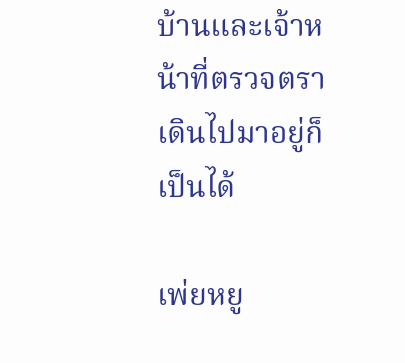บ้านและเจ้าหน้าที่ตรวจตราเดินไปมาอยู่ก็เป็นได้

เพ่ยหยู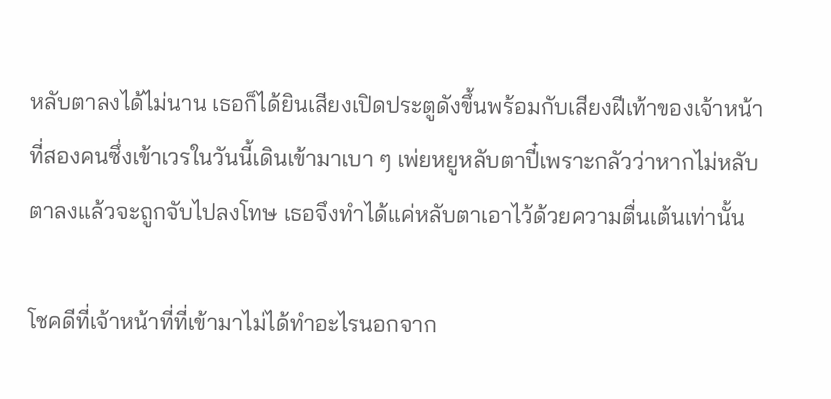หลับตาลงได้ไม่นาน เธอก็ได้ยินเสียงเปิดประตูดังขึ้นพร้อมกับเสียงฝีเท้าของเจ้าหน้าที่สองคนซึ่งเข้าเวรในวันนี้เดินเข้ามาเบา ๆ เพ่ยหยูหลับตาปี๋เพราะกลัวว่าหากไม่หลับตาลงแล้วจะถูกจับไปลงโทษ เธอจึงทำได้แค่หลับตาเอาไว้ด้วยความตื่นเต้นเท่านั้น

โชคดีที่เจ้าหน้าที่ที่เข้ามาไม่ได้ทำอะไรนอกจาก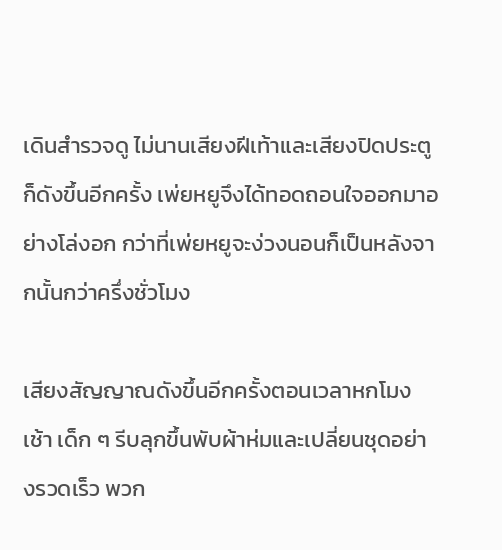เดินสำรวจดู ไม่นานเสียงฝีเท้าและเสียงปิดประตูก็ดังขึ้นอีกครั้ง เพ่ยหยูจึงได้ทอดถอนใจออกมาอย่างโล่งอก กว่าที่เพ่ยหยูจะง่วงนอนก็เป็นหลังจากนั้นกว่าครึ่งชั่วโมง

เสียงสัญญาณดังขึ้นอีกครั้งตอนเวลาหกโมงเช้า เด็ก ๆ รีบลุกขึ้นพับผ้าห่มและเปลี่ยนชุดอย่างรวดเร็ว พวก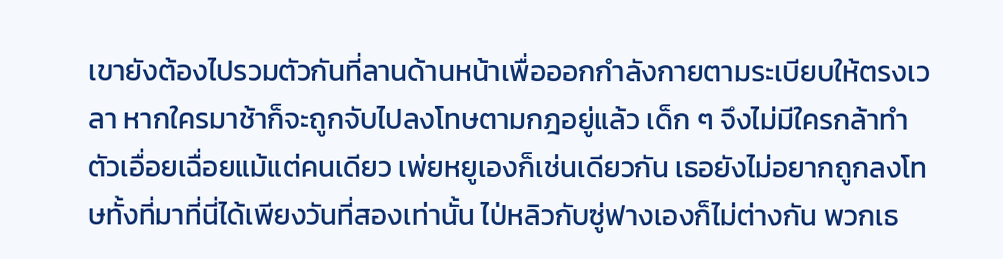เขายังต้องไปรวมตัวกันที่ลานด้านหน้าเพื่อออกกำลังกายตามระเบียบให้ตรงเวลา หากใครมาช้าก็จะถูกจับไปลงโทษตามกฎอยู่แล้ว เด็ก ๆ จึงไม่มีใครกล้าทำตัวเอื่อยเฉื่อยแม้แต่คนเดียว เพ่ยหยูเองก็เช่นเดียวกัน เธอยังไม่อยากถูกลงโทษทั้งที่มาที่นี่ได้เพียงวันที่สองเท่านั้น ไป่หลิวกับซู่ฟางเองก็ไม่ต่างกัน พวกเธ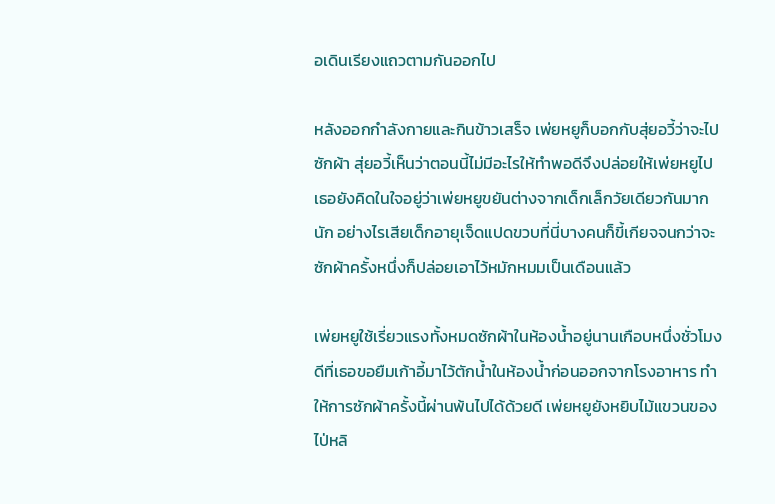อเดินเรียงแถวตามกันออกไป

หลังออกกำลังกายและกินข้าวเสร็จ เพ่ยหยูก็บอกกับสุ่ยอวี้ว่าจะไปซักผ้า สุ่ยอวี้เห็นว่าตอนนี้ไม่มีอะไรให้ทำพอดีจึงปล่อยให้เพ่ยหยูไป เธอยังคิดในใจอยู่ว่าเพ่ยหยูขยันต่างจากเด็กเล็กวัยเดียวกันมากนัก อย่างไรเสียเด็กอายุเจ็ดแปดขวบที่นี่บางคนก็ขี้เกียจจนกว่าจะซักผ้าครั้งหนึ่งก็ปล่อยเอาไว้หมักหมมเป็นเดือนแล้ว

เพ่ยหยูใช้เรี่ยวแรงทั้งหมดซักผ้าในห้องน้ำอยู่นานเกือบหนึ่งชั่วโมง ดีที่เธอขอยืมเก้าอี้มาไว้ตักน้ำในห้องน้ำก่อนออกจากโรงอาหาร ทำให้การซักผ้าครั้งนี้ผ่านพ้นไปได้ด้วยดี เพ่ยหยูยังหยิบไม้แขวนของไป่หลิ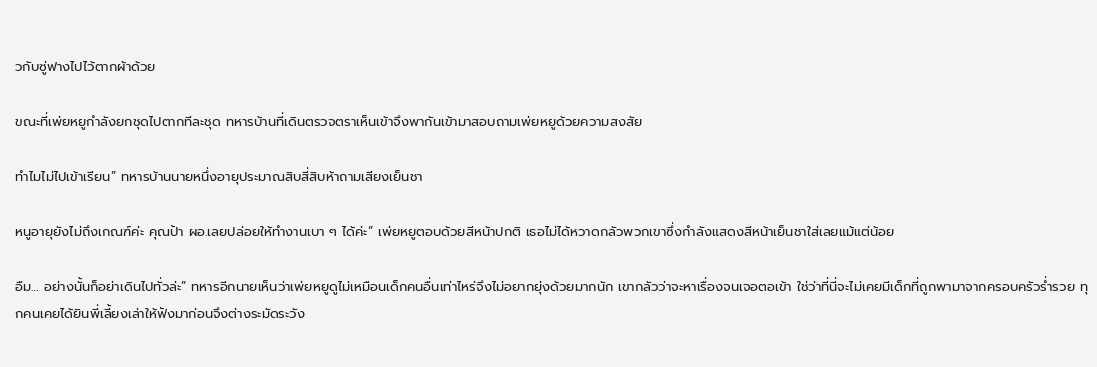วกับซู่ฟางไปไว้ตากผ้าด้วย

ขณะที่เพ่ยหยูกำลังยกชุดไปตากทีละชุด ทหารบ้านที่เดินตรวจตราเห็นเข้าจึงพากันเข้ามาสอบถามเพ่ยหยูด้วยความสงสัย

ทำไมไม่ไปเข้าเรียน” ทหารบ้านนายหนึ่งอายุประมาณสิบสี่สิบห้าถามเสียงเย็นชา

หนูอายุยังไม่ถึงเกณฑ์ค่ะ คุณป้า ผอ.เลยปล่อยให้ทำงานเบา ๆ ได้ค่ะ” เพ่ยหยูตอบด้วยสีหน้าปกติ เธอไม่ได้หวาดกลัวพวกเขาซึ่งกำลังแสดงสีหน้าเย็นชาใส่เลยแม้แต่น้อย

อืม… อย่างนั้นก็อย่าเดินไปทั่วล่ะ” ทหารอีกนายเห็นว่าเพ่ยหยูดูไม่เหมือนเด็กคนอื่นเท่าไหร่จึงไม่อยากยุ่งด้วยมากนัก เขากลัวว่าจะหาเรื่องจนเจอตอเข้า ใช่ว่าที่นี่จะไม่เคยมีเด็กที่ถูกพามาจากครอบครัวร่ำรวย ทุกคนเคยได้ยินพี่เลี้ยงเล่าให้ฟังมาก่อนจึงต่างระมัดระวัง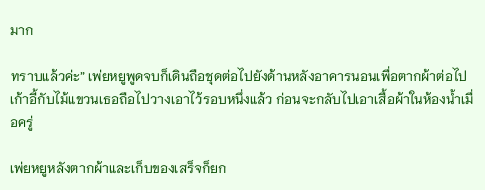มาก

ทราบแล้วค่ะ” เพ่ยหยูพูดจบก็เดินถือชุดต่อไปยังด้านหลังอาคารนอนเพื่อตากผ้าต่อไป เก้าอี้กับไม้แขวนเธอถือไปวางเอาไว้รอบหนึ่งแล้ว ก่อนจะกลับไปเอาเสื้อผ้าในห้องน้ำเมื่อครู่

เพ่ยหยูหลังตากผ้าและเก็บของเสร็จก็ยก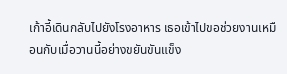เก้าอี้เดินกลับไปยังโรงอาหาร เธอเข้าไปขอช่วยงานเหมือนกับเมื่อวานนี้อย่างขยันขันแข็ง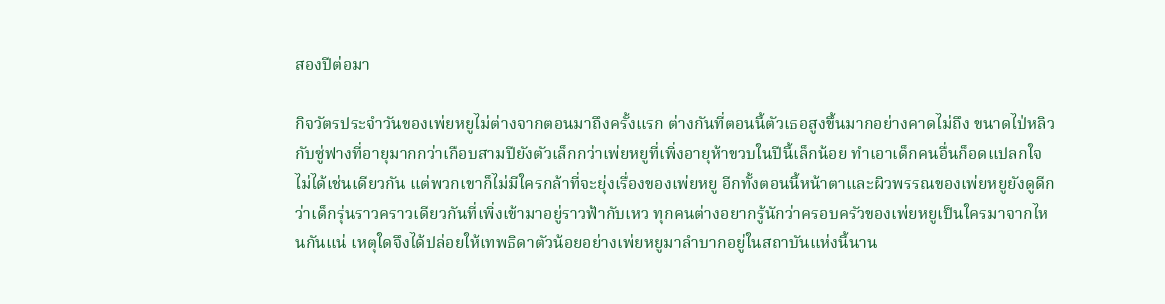สองปีต่อมา

กิจวัตรประจำวันของเพ่ยหยูไม่ต่างจากตอนมาถึงครั้งแรก ต่างกันที่ตอนนี้ตัวเธอสูงขึ้นมากอย่างคาดไม่ถึง ขนาดไป่หลิวกับซู่ฟางที่อายุมากกว่าเกือบสามปียังตัวเล็กกว่าเพ่ยหยูที่เพิ่งอายุห้าขวบในปีนี้เล็กน้อย ทำเอาเด็กคนอื่นก็อดแปลกใจไม่ได้เช่นเดียวกัน แต่พวกเขาก็ไม่มีใครกล้าที่จะยุ่งเรื่องของเพ่ยหยู อีกทั้งตอนนี้หน้าตาและผิวพรรณของเพ่ยหยูยังดูดีกว่าเด็กรุ่นราวคราวเดียวกันที่เพิ่งเข้ามาอยู่ราวฟ้ากับเหว ทุกคนต่างอยากรู้นักว่าครอบครัวของเพ่ยหยูเป็นใครมาจากไหนกันแน่ เหตุใดจึงได้ปล่อยให้เทพธิดาตัวน้อยอย่างเพ่ยหยูมาลำบากอยู่ในสถาบันแห่งนี้นาน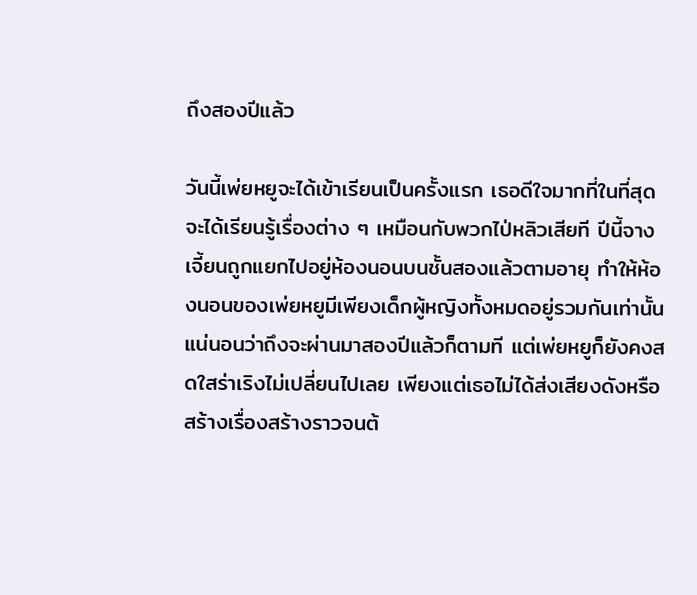ถึงสองปีแล้ว

วันนี้เพ่ยหยูจะได้เข้าเรียนเป็นครั้งแรก เธอดีใจมากที่ในที่สุดจะได้เรียนรู้เรื่องต่าง ๆ เหมือนกับพวกไป่หลิวเสียที ปีนี้จางเจี้ยนถูกแยกไปอยู่ห้องนอนบนชั้นสองแล้วตามอายุ ทำให้ห้องนอนของเพ่ยหยูมีเพียงเด็กผู้หญิงทั้งหมดอยู่รวมกันเท่านั้น แน่นอนว่าถึงจะผ่านมาสองปีแล้วก็ตามที แต่เพ่ยหยูก็ยังคงสดใสร่าเริงไม่เปลี่ยนไปเลย เพียงแต่เธอไม่ได้ส่งเสียงดังหรือสร้างเรื่องสร้างราวจนต้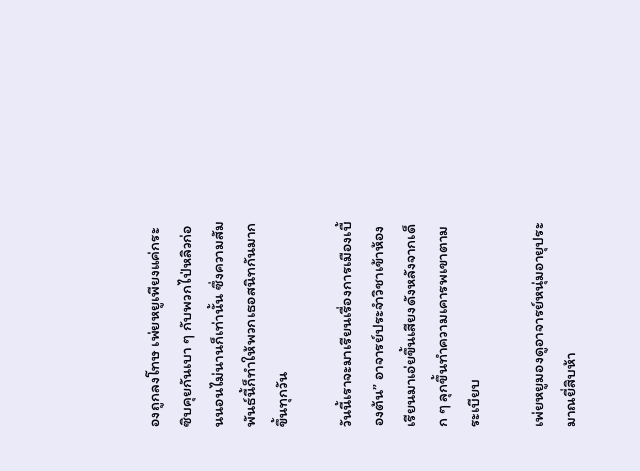องถูกลงโทษ เพ่ยหยูเพียงแค่กระซิบคุยกันเบา ๆ กับพวกไป่หลิวก่อนนอนไม่นานก็เท่านั้น ซึ่งความสัมพันธ์นี้ก็ทำให้พวกเธอสนิทกันมากขึ้นทุกวัน

วันนี้เราจะมาเรียนเรื่องการเมืองเบื้องต้น” อาจารย์ประจำวิชาเข้าห้องเรียนมาเอ่ยขึ้นเสียงดังหลังจากเด็ก ๆ ลุกขึ้นทำความเคารพเขาตามระเบียบ

เพ่ยหยูมองดูอาจารย์หนุ่มอายุประมาณยี่สิบห้า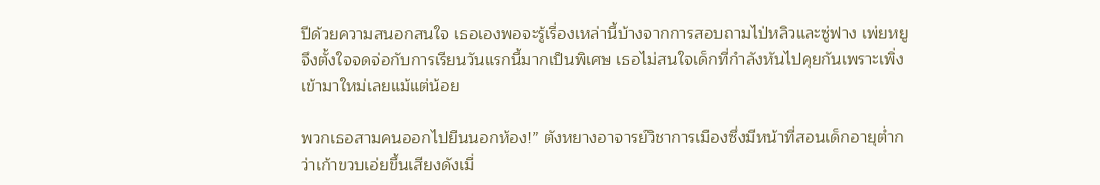ปีด้วยความสนอกสนใจ เธอเองพอจะรู้เรื่องเหล่านี้บ้างจากการสอบถามไป่หลิวและซู่ฟาง เพ่ยหยูจึงตั้งใจจดจ่อกับการเรียนวันแรกนี้มากเป็นพิเศษ เธอไม่สนใจเด็กที่กำลังหันไปคุยกันเพราะเพิ่งเข้ามาใหม่เลยแม้แต่น้อย

พวกเธอสามคนออกไปยืนนอกห้อง!” ตังหยางอาจารย์วิชาการเมืองซึ่งมีหน้าที่สอนเด็กอายุต่ำกว่าเก้าขวบเอ่ยขึ้นเสียงดังเมื่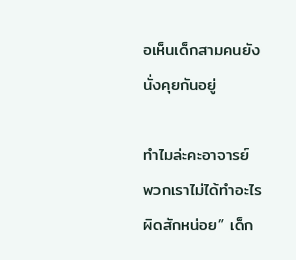อเห็นเด็กสามคนยังนั่งคุยกันอยู่

ทำไมล่ะคะอาจารย์ พวกเราไม่ได้ทำอะไรผิดสักหน่อย” เด็ก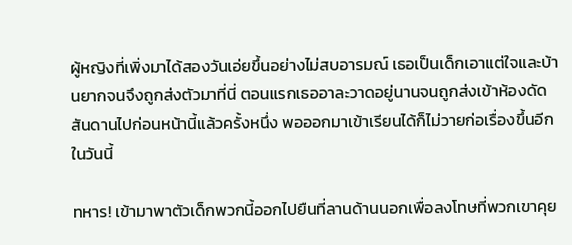ผู้หญิงที่เพิ่งมาได้สองวันเอ่ยขึ้นอย่างไม่สบอารมณ์ เธอเป็นเด็กเอาแต่ใจและบ้านยากจนจึงถูกส่งตัวมาที่นี่ ตอนแรกเธออาละวาดอยู่นานจนถูกส่งเข้าห้องดัดสันดานไปก่อนหน้านี้แล้วครั้งหนึ่ง พอออกมาเข้าเรียนได้ก็ไม่วายก่อเรื่องขึ้นอีกในวันนี้

ทหาร! เข้ามาพาตัวเด็กพวกนี้ออกไปยืนที่ลานด้านนอกเพื่อลงโทษที่พวกเขาคุย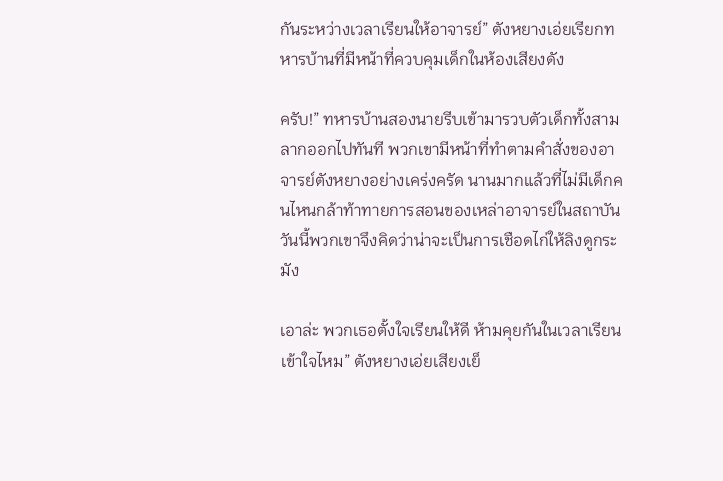กันระหว่างเวลาเรียนให้อาจารย์” ตังหยางเอ่ยเรียกทหารบ้านที่มีหน้าที่ควบคุมเด็กในห้องเสียงดัง

ครับ!” ทหารบ้านสองนายรีบเข้ามารวบตัวเด็กทั้งสามลากออกไปทันที พวกเขามีหน้าที่ทำตามคำสั่งของอาจารย์ตังหยางอย่างเคร่งครัด นานมากแล้วที่ไม่มีเด็กคนไหนกล้าท้าทายการสอนของเหล่าอาจารย์ในสถาบัน วันนี้พวกเขาจึงคิดว่าน่าจะเป็นการเชือดไก่ให้ลิงดูกระมัง

เอาล่ะ พวกเธอตั้งใจเรียนให้ดี ห้ามคุยกันในเวลาเรียนเข้าใจไหม” ตังหยางเอ่ยเสียงเย็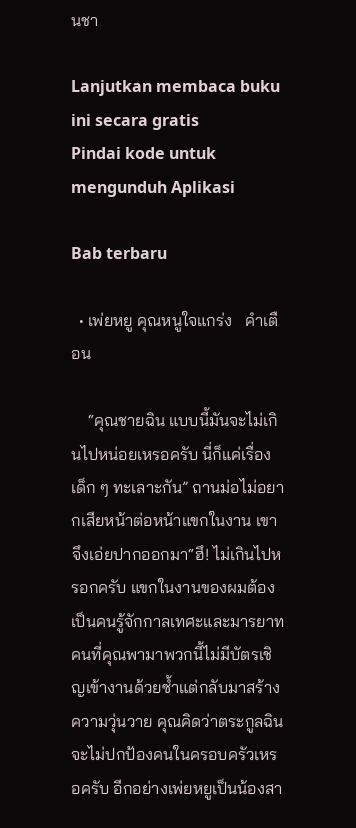นชา

Lanjutkan membaca buku ini secara gratis
Pindai kode untuk mengunduh Aplikasi

Bab terbaru

  • เพ่ยหยู คุณหนูใจแกร่ง   คำเตือน

    “คุณชายฉิน แบบนี้มันจะไม่เกินไปหน่อยเหรอครับ นี่ก็แค่เรื่องเด็ก ๆ ทะเลาะกัน” ถานม่อไม่อยากเสียหน้าต่อหน้าแขกในงาน เขาจึงเอ่ยปากออกมา“ฮึ! ไม่เกินไปหรอกครับ แขกในงานของผมต้องเป็นคนรู้จักกาลเทศะและมารยาท คนที่คุณพามาพวกนี้ไม่มีบัตรเชิญเข้างานด้วยซ้ำแต่กลับมาสร้างความวุ่นวาย คุณคิดว่าตระกูลฉินจะไม่ปกป้องคนในครอบครัวเหรอครับ อีกอย่างเพ่ยหยูเป็นน้องสา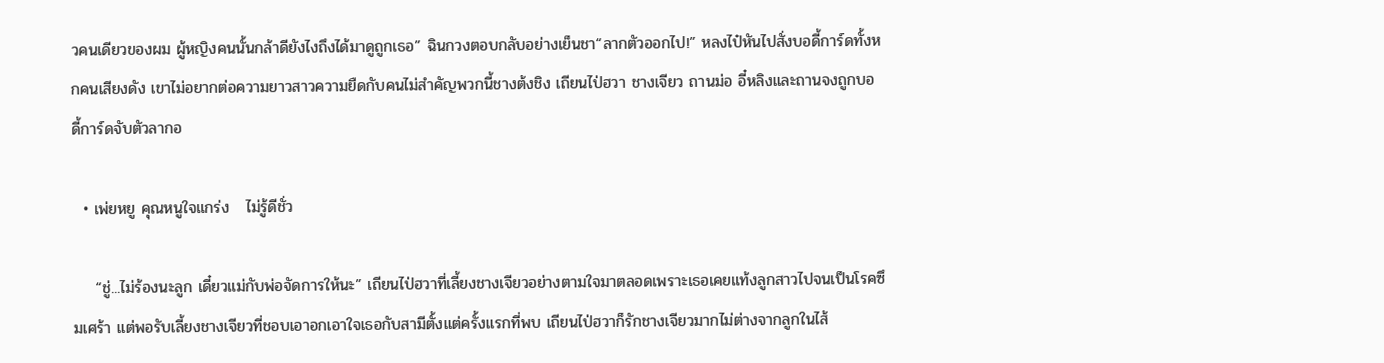วคนเดียวของผม ผู้หญิงคนนั้นกล้าดียังไงถึงได้มาดูถูกเธอ” ฉินกวงตอบกลับอย่างเย็นชา“ลากตัวออกไป!” หลงไป๋หันไปสั่งบอดี้การ์ดทั้งหกคนเสียงดัง เขาไม่อยากต่อความยาวสาวความยืดกับคนไม่สำคัญพวกนี้ชางต้งชิง เถียนไป่ฮวา ชางเจียว ถานม่อ อี๋หลิงและถานจงถูกบอดี้การ์ดจับตัวลากอ

  • เพ่ยหยู คุณหนูใจแกร่ง   ไม่รู้ดีชั่ว

    “ชู่...ไม่ร้องนะลูก เดี๋ยวแม่กับพ่อจัดการให้นะ” เถียนไป่ฮวาที่เลี้ยงชางเจียวอย่างตามใจมาตลอดเพราะเธอเคยแท้งลูกสาวไปจนเป็นโรคซึมเศร้า แต่พอรับเลี้ยงชางเจียวที่ชอบเอาอกเอาใจเธอกับสามีตั้งแต่ครั้งแรกที่พบ เถียนไป่ฮวาก็รักชางเจียวมากไม่ต่างจากลูกในไส้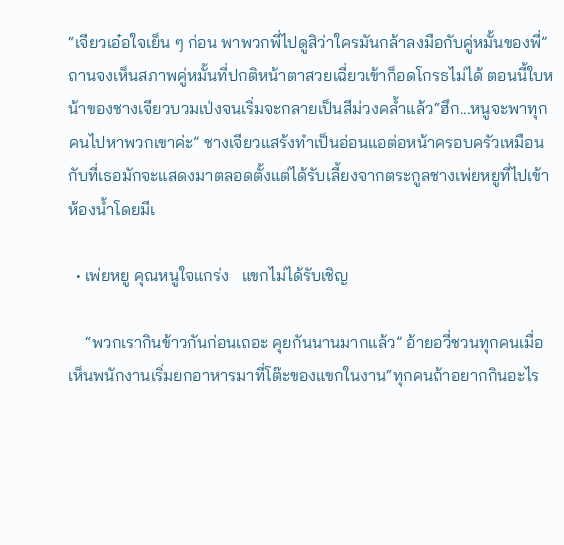“เจียวเอ๋อใจเย็น ๆ ก่อน พาพวกพี่ไปดูสิว่าใครมันกล้าลงมือกับคู่หมั้นของพี่” ถานจงเห็นสภาพคู่หมั้นที่ปกติหน้าตาสวยเฉี่ยวเข้าก็อดโกรธไม่ได้ ตอนนี้ใบหน้าของชางเจียวบวมเป่งจนเริ่มจะกลายเป็นสีม่วงคล้ำแล้ว“ฮึก...หนูจะพาทุกคนไปหาพวกเขาค่ะ” ชางเจียวแสร้งทำเป็นอ่อนแอต่อหน้าครอบครัวเหมือนกับที่เธอมักจะแสดงมาตลอดตั้งแต่ได้รับเลี้ยงจากตระกูลชางเพ่ยหยูที่ไปเข้าห้องน้ำโดยมีเ

  • เพ่ยหยู คุณหนูใจแกร่ง   แขกไม่ได้รับเชิญ

    “พวกเรากินข้าวกันก่อนเถอะ คุยกันนานมากแล้ว” อ้ายอวี่ชวนทุกคนเมื่อเห็นพนักงานเริ่มยกอาหารมาที่โต๊ะของแขกในงาน“ทุกคนถ้าอยากกินอะไร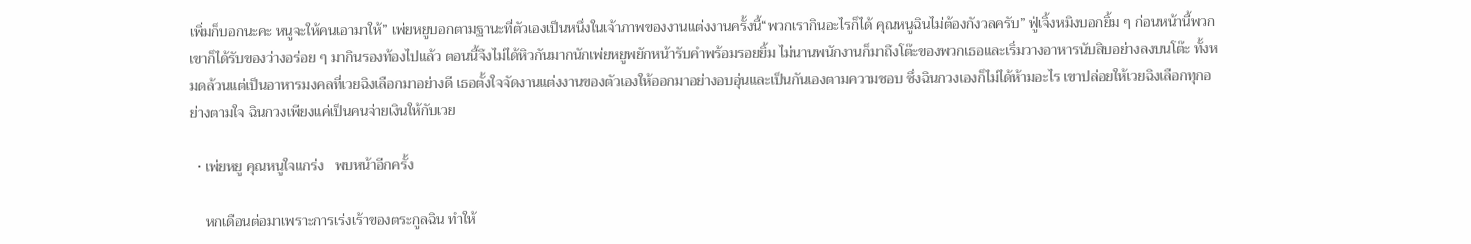เพิ่มก็บอกนะคะ หนูจะให้คนเอามาให้” เพ่ยหยูบอกตามฐานะที่ตัวเองเป็นหนึ่งในเจ้าภาพของงานแต่งงานครั้งนี้“พวกเรากินอะไรก็ได้ คุณหนูฉินไม่ต้องกังวลครับ” ฟู่เจิ้งหมิงบอกยิ้ม ๆ ก่อนหน้านี้พวกเขาก็ได้รับของว่างอร่อย ๆ มากินรองท้องไปแล้ว ตอนนี้จึงไม่ได้หิวกันมากนักเพ่ยหยูพยักหน้ารับคำพร้อมรอยยิ้ม ไม่นานพนักงานก็มาถึงโต๊ะของพวกเธอและเริ่มวางอาหารนับสิบอย่างลงบนโต๊ะ ทั้งหมดล้วนแต่เป็นอาหารมงคลที่เวยฉิงเลือกมาอย่างดี เธอตั้งใจจัดงานแต่งงานของตัวเองให้ออกมาอย่างอบอุ่นและเป็นกันเองตามความชอบ ซึ่งฉินกวงเองก็ไม่ได้ห้ามอะไร เขาปล่อยให้เวยฉิงเลือกทุกอย่างตามใจ ฉินกวงเพียงแค่เป็นคนจ่ายเงินให้กับเวย

  • เพ่ยหยู คุณหนูใจแกร่ง   พบหน้าอีกครั้ง

    หกเดือนต่อมาเพราะการเร่งเร้าของตระกูลฉิน ทำให้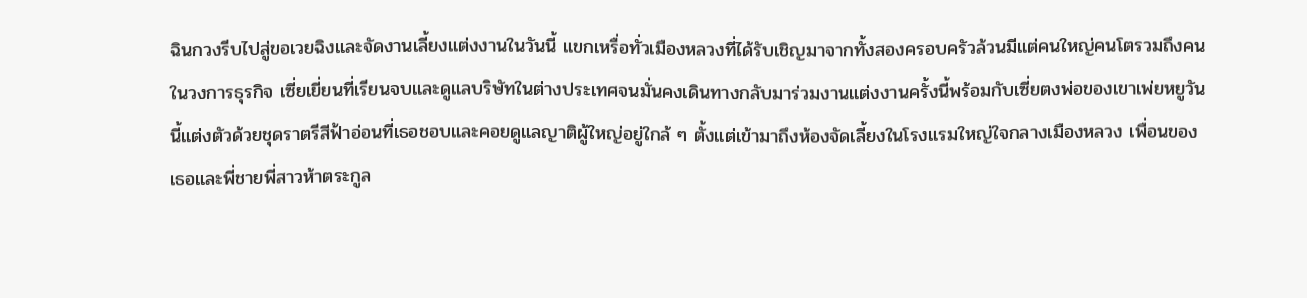ฉินกวงรีบไปสู่ขอเวยฉิงและจัดงานเลี้ยงแต่งงานในวันนี้ แขกเหรื่อทั่วเมืองหลวงที่ได้รับเชิญมาจากทั้งสองครอบครัวล้วนมีแต่คนใหญ่คนโตรวมถึงคนในวงการธุรกิจ เซี่ยเยี่ยนที่เรียนจบและดูแลบริษัทในต่างประเทศจนมั่นคงเดินทางกลับมาร่วมงานแต่งงานครั้งนี้พร้อมกับเซี่ยตงพ่อของเขาเพ่ยหยูวันนี้แต่งตัวด้วยชุดราตรีสีฟ้าอ่อนที่เธอชอบและคอยดูแลญาติผู้ใหญ่อยู่ใกล้ ๆ ตั้งแต่เข้ามาถึงห้องจัดเลี้ยงในโรงแรมใหญ่ใจกลางเมืองหลวง เพื่อนของเธอและพี่ชายพี่สาวห้าตระกูล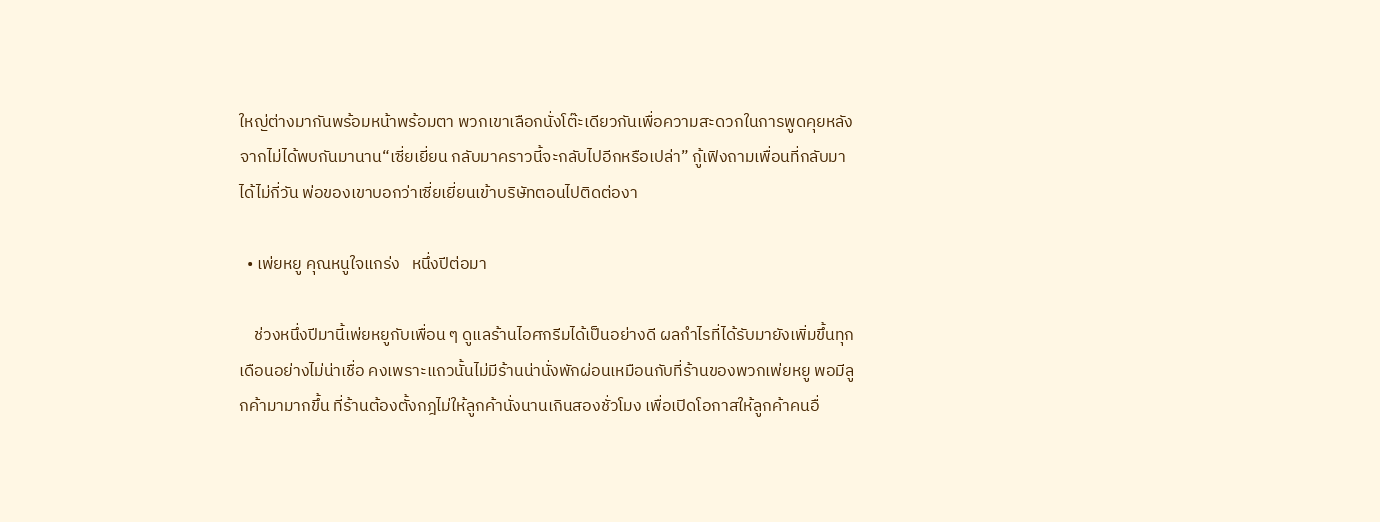ใหญ่ต่างมากันพร้อมหน้าพร้อมตา พวกเขาเลือกนั่งโต๊ะเดียวกันเพื่อความสะดวกในการพูดคุยหลังจากไม่ได้พบกันมานาน“เซี่ยเยี่ยน กลับมาคราวนี้จะกลับไปอีกหรือเปล่า” กู้เฟิงถามเพื่อนที่กลับมาได้ไม่กี่วัน พ่อของเขาบอกว่าเซี่ยเยี่ยนเข้าบริษัทตอนไปติดต่องา

  • เพ่ยหยู คุณหนูใจแกร่ง   หนึ่งปีต่อมา

    ช่วงหนึ่งปีมานี้เพ่ยหยูกับเพื่อน ๆ ดูแลร้านไอศกรีมได้เป็นอย่างดี ผลกำไรที่ได้รับมายังเพิ่มขึ้นทุกเดือนอย่างไม่น่าเชื่อ คงเพราะแถวนั้นไม่มีร้านน่านั่งพักผ่อนเหมือนกับที่ร้านของพวกเพ่ยหยู พอมีลูกค้ามามากขึ้น ที่ร้านต้องตั้งกฎไม่ให้ลูกค้านั่งนานเกินสองชั่วโมง เพื่อเปิดโอกาสให้ลูกค้าคนอื่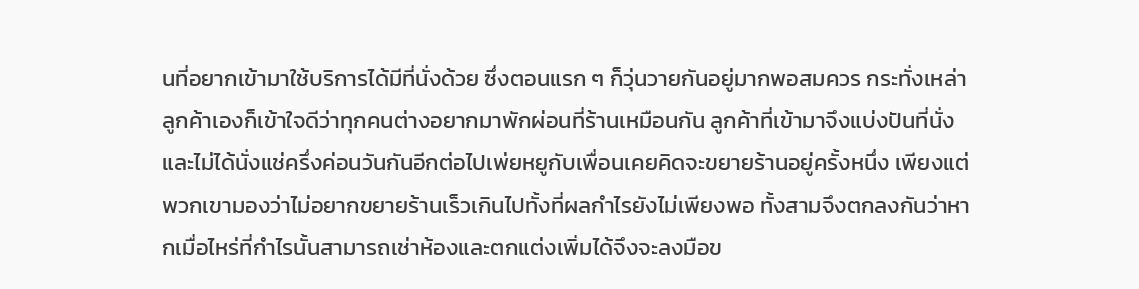นที่อยากเข้ามาใช้บริการได้มีที่นั่งด้วย ซึ่งตอนแรก ๆ ก็วุ่นวายกันอยู่มากพอสมควร กระทั่งเหล่าลูกค้าเองก็เข้าใจดีว่าทุกคนต่างอยากมาพักผ่อนที่ร้านเหมือนกัน ลูกค้าที่เข้ามาจึงแบ่งปันที่นั่งและไม่ได้นั่งแช่ครึ่งค่อนวันกันอีกต่อไปเพ่ยหยูกับเพื่อนเคยคิดจะขยายร้านอยู่ครั้งหนึ่ง เพียงแต่พวกเขามองว่าไม่อยากขยายร้านเร็วเกินไปทั้งที่ผลกำไรยังไม่เพียงพอ ทั้งสามจึงตกลงกันว่าหากเมื่อไหร่ที่กำไรนั้นสามารถเช่าห้องและตกแต่งเพิ่มได้จึงจะลงมือข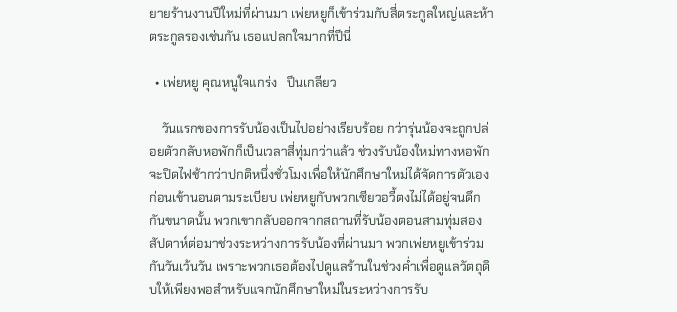ยายร้านงานปีใหม่ที่ผ่านมา เพ่ยหยูก็เข้าร่วมกับสี่ตระกูลใหญ่และห้าตระกูลรองเช่นกัน เธอแปลกใจมากที่ปีนี่

  • เพ่ยหยู คุณหนูใจแกร่ง   ปีนเกลียว

    วันแรกของการรับน้องเป็นไปอย่างเรียบร้อย กว่ารุ่นน้องจะถูกปล่อยตัวกลับหอพักก็เป็นเวลาสี่ทุ่มกว่าแล้ว ช่วงรับน้องใหม่ทางหอพักจะปิดไฟช้ากว่าปกติหนึ่งชั่วโมงเพื่อให้นักศึกษาใหม่ได้จัดการตัวเองก่อนเข้านอนตามระเบียบ เพ่ยหยูกับพวกเซียวอวี้ตงไม่ได้อยู่จนดึกกันขนาดนั้น พวกเขากลับออกจากสถานที่รับน้องตอนสามทุ่มสองสัปดาห์ต่อมาช่วงระหว่างการรับน้องที่ผ่านมา พวกเพ่ยหยูเข้าร่วมกันวันเว้นวัน เพราะพวกเธอต้องไปดูแลร้านในช่วงค่ำเพื่อดูแลวัตถุดิบให้เพียงพอสำหรับแจกนักศึกษาใหม่ในระหว่างการรับ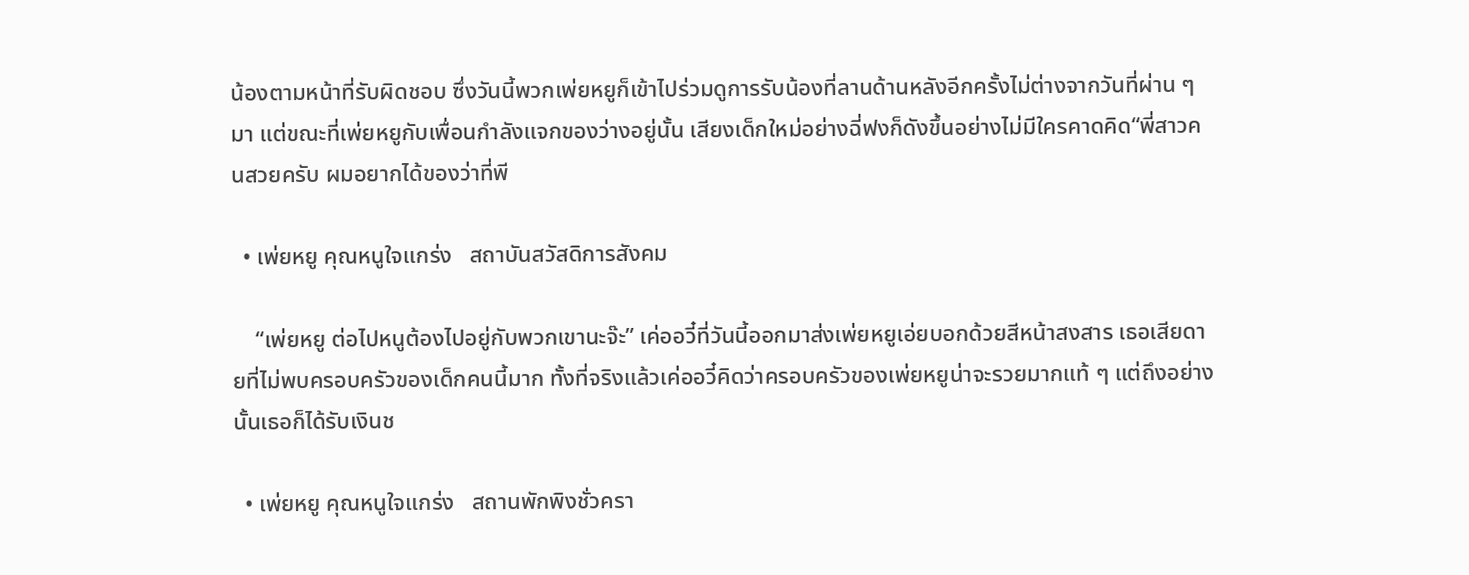น้องตามหน้าที่รับผิดชอบ ซึ่งวันนี้พวกเพ่ยหยูก็เข้าไปร่วมดูการรับน้องที่ลานด้านหลังอีกครั้งไม่ต่างจากวันที่ผ่าน ๆ มา แต่ขณะที่เพ่ยหยูกับเพื่อนกำลังแจกของว่างอยู่นั้น เสียงเด็กใหม่อย่างฉี่ฟงก็ดังขึ้นอย่างไม่มีใครคาดคิด“พี่สาวคนสวยครับ ผมอยากได้ของว่าที่พี

  • เพ่ยหยู คุณหนูใจแกร่ง   สถาบันสวัสดิการสังคม

    “เพ่ยหยู ต่อไปหนูต้องไปอยู่กับพวกเขานะจ๊ะ” เค่ออวี๋ที่วันนี้ออกมาส่งเพ่ยหยูเอ่ยบอกด้วยสีหน้าสงสาร เธอเสียดายที่ไม่พบครอบครัวของเด็กคนนี้มาก ทั้งที่จริงแล้วเค่ออวี๋คิดว่าครอบครัวของเพ่ยหยูน่าจะรวยมากแท้ ๆ แต่ถึงอย่างนั้นเธอก็ได้รับเงินช

  • เพ่ยหยู คุณหนูใจแกร่ง   สถานพักพิงชั่วครา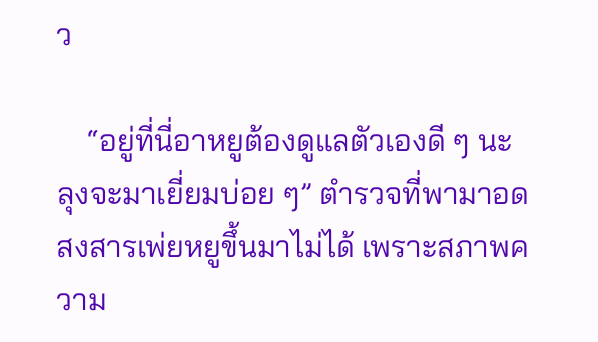ว

    “อยู่ที่นี่อาหยูต้องดูแลตัวเองดี ๆ นะ ลุงจะมาเยี่ยมบ่อย ๆ” ตำรวจที่พามาอดสงสารเพ่ยหยูขึ้นมาไม่ได้ เพราะสภาพความ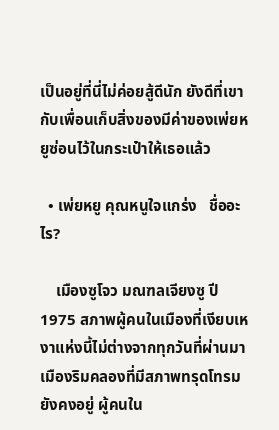เป็นอยู่ที่นี่ไม่ค่อยสู้ดีนัก ยังดีที่เขากับเพื่อนเก็บสิ่งของมีค่าของเพ่ยหยูซ่อนไว้ในกระเป๋าให้เธอแล้ว

  • เพ่ยหยู คุณหนูใจแกร่ง   ชื่ออะไร?

    เมืองซูโจว มณฑลเจียงซู ปี 1975 สภาพผู้คนในเมืองที่เงียบเหงาแห่งนี้ไม่ต่างจากทุกวันที่ผ่านมา เมืองริมคลองที่มีสภาพทรุดโทรมยังคงอยู่ ผู้คนใน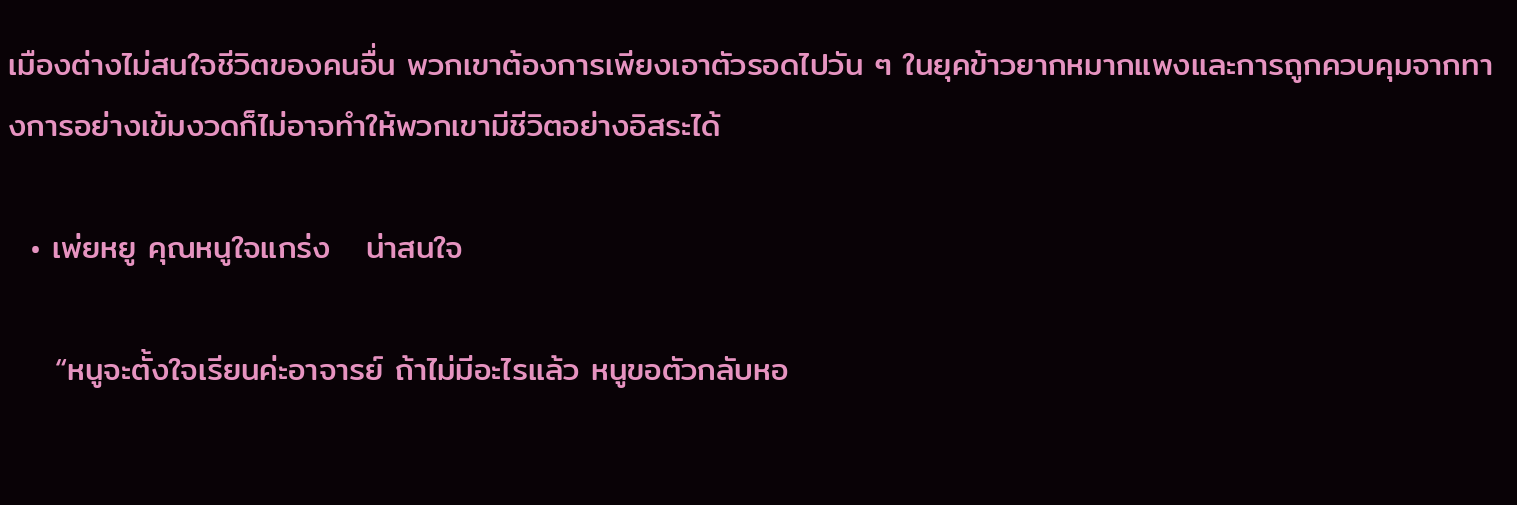เมืองต่างไม่สนใจชีวิตของคนอื่น พวกเขาต้องการเพียงเอาตัวรอดไปวัน ๆ ในยุคข้าวยากหมากแพงและการถูกควบคุมจากทางการอย่างเข้มงวดก็ไม่อาจทำให้พวกเขามีชีวิตอย่างอิสระได้

  • เพ่ยหยู คุณหนูใจแกร่ง   น่าสนใจ

    “หนูจะตั้งใจเรียนค่ะอาจารย์ ถ้าไม่มีอะไรแล้ว หนูขอตัวกลับหอ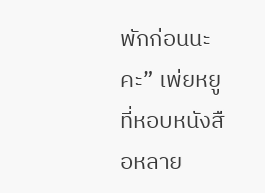พักก่อนนะคะ” เพ่ยหยูที่หอบหนังสือหลาย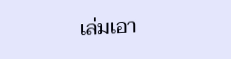เล่มเอา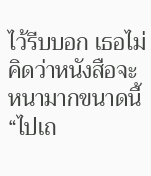ไว้รีบบอก เธอไม่คิดว่าหนังสือจะหนามากขนาดนี้“ไปเถ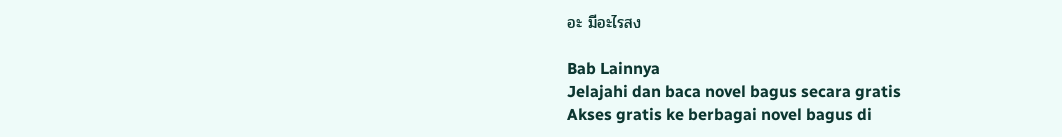อะ มีอะไรสง

Bab Lainnya
Jelajahi dan baca novel bagus secara gratis
Akses gratis ke berbagai novel bagus di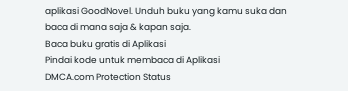aplikasi GoodNovel. Unduh buku yang kamu suka dan baca di mana saja & kapan saja.
Baca buku gratis di Aplikasi
Pindai kode untuk membaca di Aplikasi
DMCA.com Protection Status